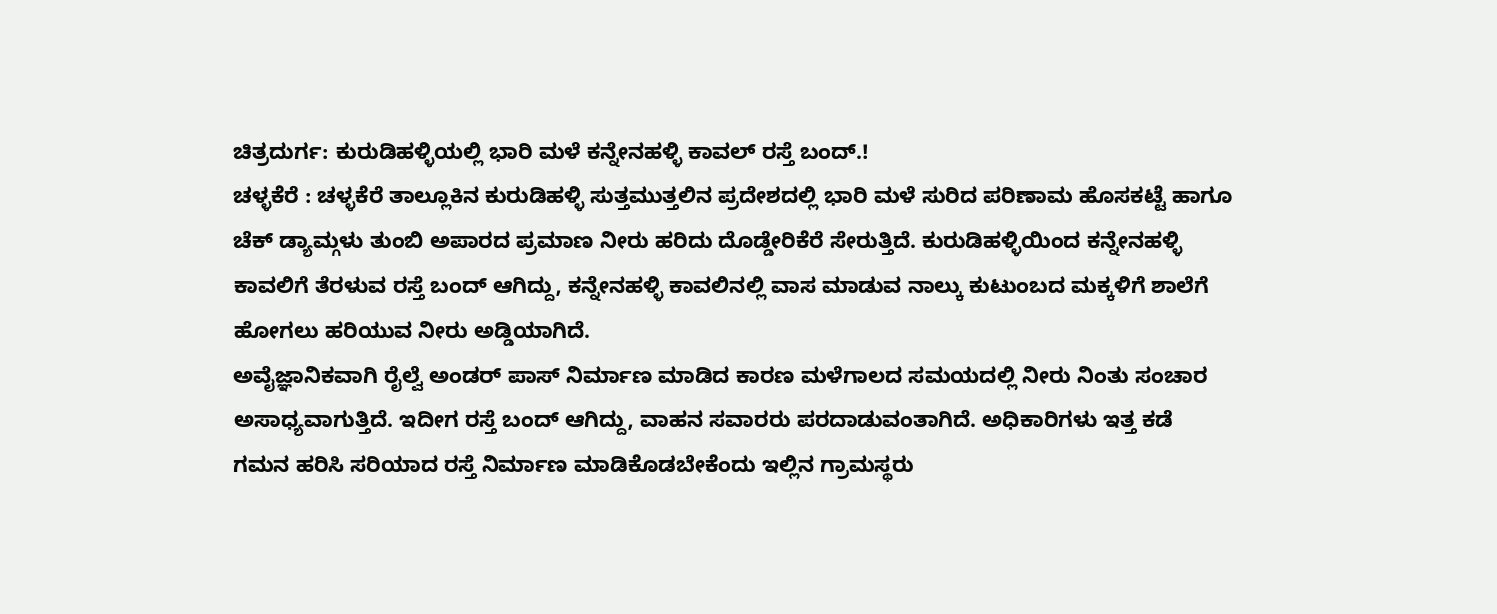ಚಿತ್ರದುರ್ಗ: ಕುರುಡಿಹಳ್ಳಿಯಲ್ಲಿ ಭಾರಿ ಮಳೆ ಕನ್ನೇನಹಳ್ಳಿ ಕಾವಲ್ ರಸ್ತೆ ಬಂದ್.!
ಚಳ್ಳಕೆರೆ : ಚಳ್ಳಕೆರೆ ತಾಲ್ಲೂಕಿನ ಕುರುಡಿಹಳ್ಳಿ ಸುತ್ತಮುತ್ತಲಿನ ಪ್ರದೇಶದಲ್ಲಿ ಭಾರಿ ಮಳೆ ಸುರಿದ ಪರಿಣಾಮ ಹೊಸಕಟ್ಟೆ ಹಾಗೂ ಚೆಕ್ ಡ್ಯಾಮ್ಗಳು ತುಂಬಿ ಅಪಾರದ ಪ್ರಮಾಣ ನೀರು ಹರಿದು ದೊಡ್ಡೇರಿಕೆರೆ ಸೇರುತ್ತಿದೆ. ಕುರುಡಿಹಳ್ಳಿಯಿಂದ ಕನ್ನೇನಹಳ್ಳಿ ಕಾವಲಿಗೆ ತೆರಳುವ ರಸ್ತೆ ಬಂದ್ ಆಗಿದ್ದು, ಕನ್ನೇನಹಳ್ಳಿ ಕಾವಲಿನಲ್ಲಿ ವಾಸ ಮಾಡುವ ನಾಲ್ಕು ಕುಟುಂಬದ ಮಕ್ಕಳಿಗೆ ಶಾಲೆಗೆ ಹೋಗಲು ಹರಿಯುವ ನೀರು ಅಡ್ಡಿಯಾಗಿದೆ.
ಅವೈಜ್ಞಾನಿಕವಾಗಿ ರೈಲ್ವೆ ಅಂಡರ್ ಪಾಸ್ ನಿರ್ಮಾಣ ಮಾಡಿದ ಕಾರಣ ಮಳೆಗಾಲದ ಸಮಯದಲ್ಲಿ ನೀರು ನಿಂತು ಸಂಚಾರ ಅಸಾಧ್ಯವಾಗುತ್ತಿದೆ. ಇದೀಗ ರಸ್ತೆ ಬಂದ್ ಆಗಿದ್ದು, ವಾಹನ ಸವಾರರು ಪರದಾಡುವಂತಾಗಿದೆ. ಅಧಿಕಾರಿಗಳು ಇತ್ತ ಕಡೆ ಗಮನ ಹರಿಸಿ ಸರಿಯಾದ ರಸ್ತೆ ನಿರ್ಮಾಣ ಮಾಡಿಕೊಡಬೇಕೆಂದು ಇಲ್ಲಿನ ಗ್ರಾಮಸ್ಥರು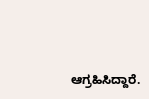ಆಗ್ರಹಿಸಿದ್ದಾರೆ.